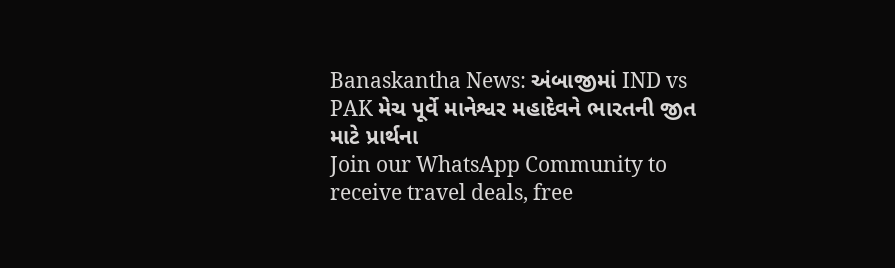Banaskantha News: અંબાજીમાં IND vs PAK મેચ પૂર્વે માનેશ્વર મહાદેવને ભારતની જીત માટે પ્રાર્થના
Join our WhatsApp Community to receive travel deals, free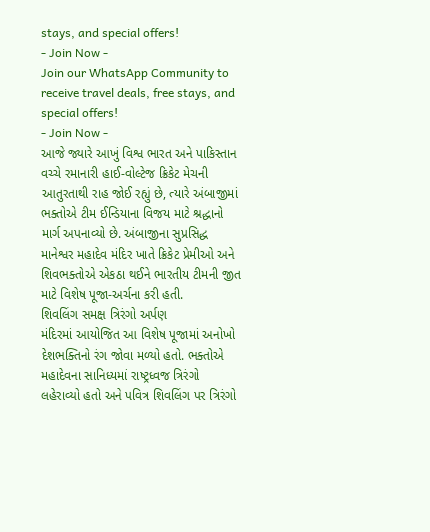stays, and special offers!
- Join Now -
Join our WhatsApp Community to receive travel deals, free stays, and special offers!
- Join Now -
આજે જ્યારે આખું વિશ્વ ભારત અને પાકિસ્તાન વચ્ચે રમાનારી હાઈ-વોલ્ટેજ ક્રિકેટ મેચની આતુરતાથી રાહ જોઈ રહ્યું છે, ત્યારે અંબાજીમાં ભક્તોએ ટીમ ઈન્ડિયાના વિજય માટે શ્રદ્ધાનો માર્ગ અપનાવ્યો છે. અંબાજીના સુપ્રસિદ્ધ માનેશ્વર મહાદેવ મંદિર ખાતે ક્રિકેટ પ્રેમીઓ અને શિવભક્તોએ એકઠા થઈને ભારતીય ટીમની જીત માટે વિશેષ પૂજા-અર્ચના કરી હતી.
શિવલિંગ સમક્ષ ત્રિરંગો અર્પણ
મંદિરમાં આયોજિત આ વિશેષ પૂજામાં અનોખો દેશભક્તિનો રંગ જોવા મળ્યો હતો. ભક્તોએ મહાદેવના સાનિધ્યમાં રાષ્ટ્રધ્વજ ત્રિરંગો લહેરાવ્યો હતો અને પવિત્ર શિવલિંગ પર ત્રિરંગો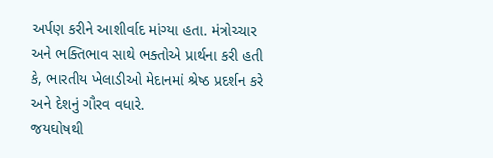અર્પણ કરીને આશીર્વાદ માંગ્યા હતા. મંત્રોચ્ચાર અને ભક્તિભાવ સાથે ભક્તોએ પ્રાર્થના કરી હતી કે, ભારતીય ખેલાડીઓ મેદાનમાં શ્રેષ્ઠ પ્રદર્શન કરે અને દેશનું ગૌરવ વધારે.
જયઘોષથી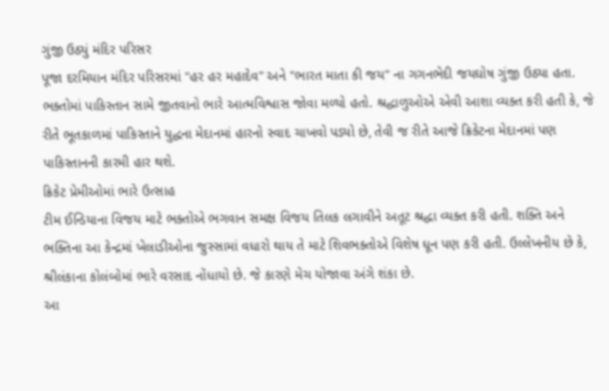ગુંજી ઉઠ્યું મંદિર પરિસર
પૂજા દરમિયાન મંદિર પરિસરમાં "હર હર મહાદેવ" અને "ભારત માતા કી જય" ના ગગનભેદી જયઘોષ ગુંજી ઉઠ્યા હતા. ભક્તોમાં પાકિસ્તાન સામે જીતવાનો ભારે આત્મવિશ્વાસ જોવા મળ્યો હતો. શ્રદ્ધાળુઓએ એવી આશા વ્યક્ત કરી હતી કે, જે રીતે ભૂતકાળમાં પાકિસ્તાને યુદ્ધના મેદાનમાં હારનો સ્વાદ ચાખવો પડ્યો છે, તેવી જ રીતે આજે ક્રિકેટના મેદાનમાં પણ પાકિસ્તાનની કારમી હાર થશે.
ક્રિકેટ પ્રેમીઓમાં ભારે ઉત્સાહ
ટીમ ઈન્ડિયાના વિજય માટે ભક્તોએ ભગવાન સમક્ષ વિજય તિલક લગાવીને અતૂટ શ્રદ્ધા વ્યક્ત કરી હતી. શક્તિ અને ભક્તિના આ કેન્દ્રમાં ખેલાડીઓના જુસ્સામાં વધારો થાય તે માટે શિવભક્તોએ વિશેષ ધૂન પણ કરી હતી. ઉલ્લેખનીય છે કે, શ્રીલંકાના કોલંબોમાં ભારે વરસાદ નોંધાયો છે. જે કારણે મેચ યોજાવા અંગે શંકા છે.
આ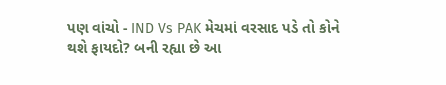પણ વાંચો - IND Vs PAK મેચમાં વરસાદ પડે તો કોને થશે ફાયદો? બની રહ્યા છે આ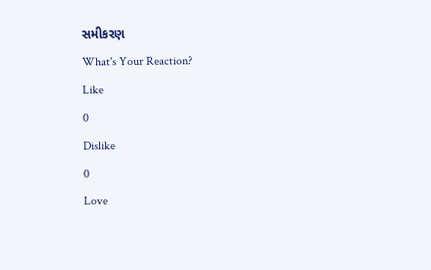સમીકરણ
What's Your Reaction?
Like
0
Dislike
0
Love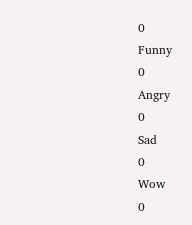0
Funny
0
Angry
0
Sad
0
Wow
0